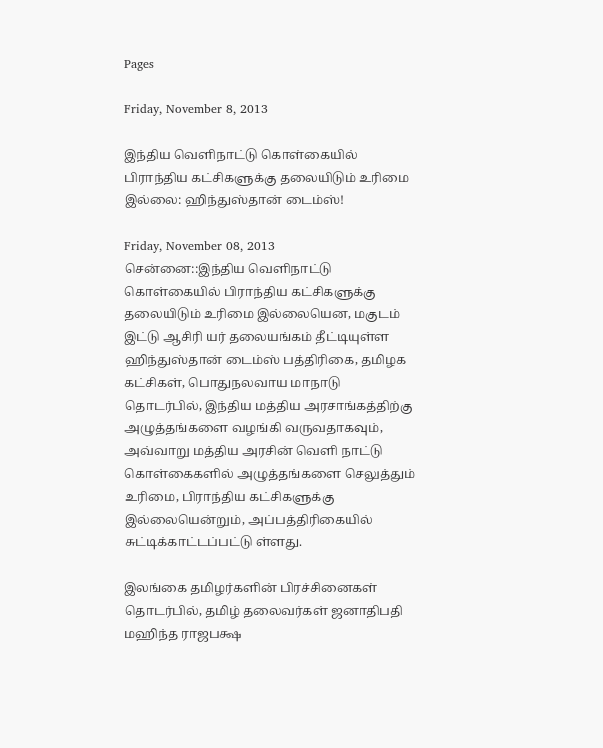Pages

Friday, November 8, 2013

இந்திய வெளிநாட்டு கொள்கையில் பிராந்திய கட்சிகளுக்கு தலையிடும் உரிமை இல்லை: ஹிந்துஸ்தான் டைம்ஸ்!

Friday, November 08, 2013
சென்னை::இந்திய வெளிநாட்டு கொள்கையில் பிராந்திய கட்சிகளுக்கு தலையிடும் உரிமை இல்லையென, மகுடம் இட்டு ஆசிரி யர் தலையங்கம் தீட்டியுள்ள ஹிந்துஸ்தான் டைம்ஸ் பத்திரிகை, தமிழக கட்சிகள், பொதுநலவாய மாநாடு தொடர்பில், இந்திய மத்திய அரசாங்கத்திற்கு அழுத்தங்களை வழங்கி வருவதாகவும், அவ்வாறு மத்திய அரசின் வெளி நாட்டு கொள்கைகளில் அழுத்தங்களை செலுத்தும் உரிமை, பிராந்திய கட்சிகளுக்கு இல்லையென்றும், அப்பத்திரிகையில் சுட்டிக்காட்டப்பட்டு ள்ளது.

இலங்கை தமிழர்களின் பிரச்சினைகள் தொடர்பில், தமிழ் தலைவர்கள் ஜனாதிபதி மஹிந்த ராஜபக்ஷ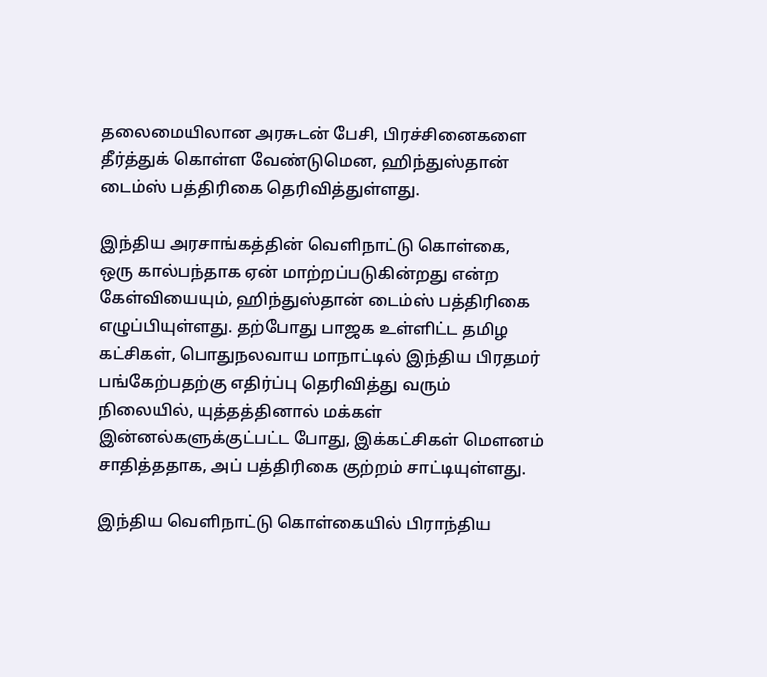தலைமையிலான அரசுடன் பேசி, பிரச்சினைகளை தீர்த்துக் கொள்ள வேண்டுமென, ஹிந்துஸ்தான் டைம்ஸ் பத்திரிகை தெரிவித்துள்ளது.

இந்திய அரசாங்கத்தின் வெளிநாட்டு கொள்கை, ஒரு கால்பந்தாக ஏன் மாற்றப்படுகின்றது என்ற கேள்வியையும், ஹிந்துஸ்தான் டைம்ஸ் பத்திரிகை எழுப்பியுள்ளது. தற்போது பாஜக உள்ளிட்ட தமிழ கட்சிகள், பொதுநலவாய மாநாட்டில் இந்திய பிரதமர் பங்கேற்பதற்கு எதிர்ப்பு தெரிவித்து வரும் நிலையில், யுத்தத்தினால் மக்கள் இன்னல்களுக்குட்பட்ட போது, இக்கட்சிகள் மௌனம் சாதித்ததாக, அப் பத்திரிகை குற்றம் சாட்டியுள்ளது.

இந்திய வெளிநாட்டு கொள்கையில் பிராந்திய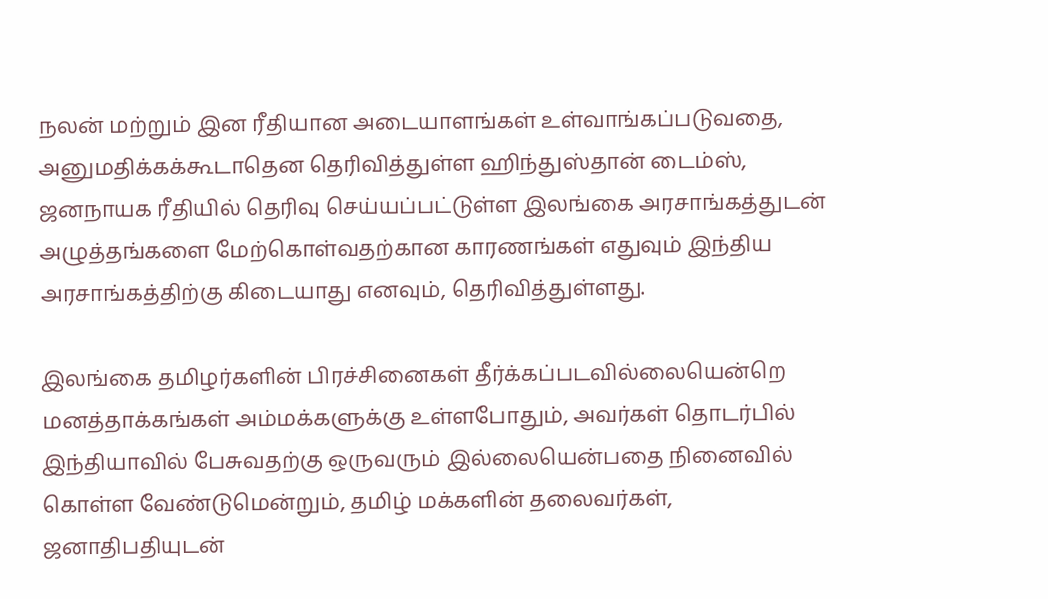நலன் மற்றும் இன ரீதியான அடையாளங்கள் உள்வாங்கப்படுவதை, அனுமதிக்கக்கூடாதென தெரிவித்துள்ள ஹிந்துஸ்தான் டைம்ஸ், ஜனநாயக ரீதியில் தெரிவு செய்யப்பட்டுள்ள இலங்கை அரசாங்கத்துடன் அழுத்தங்களை மேற்கொள்வதற்கான காரணங்கள் எதுவும் இந்திய அரசாங்கத்திற்கு கிடையாது எனவும், தெரிவித்துள்ளது.

இலங்கை தமிழர்களின் பிரச்சினைகள் தீர்க்கப்படவில்லையென்றெ மனத்தாக்கங்கள் அம்மக்களுக்கு உள்ளபோதும், அவர்கள் தொடர்பில் இந்தியாவில் பேசுவதற்கு ஒருவரும் இல்லையென்பதை நினைவில் கொள்ள வேண்டுமென்றும், தமிழ் மக்களின் தலைவர்கள், ஜனாதிபதியுடன்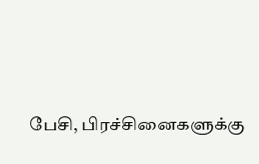பேசி, பிரச்சினைகளுக்கு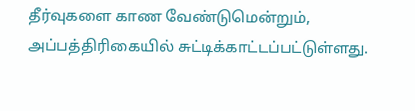தீர்வுகளை காண வேண்டுமென்றும், அப்பத்திரிகையில் சுட்டிக்காட்டப்பட்டுள்ளது.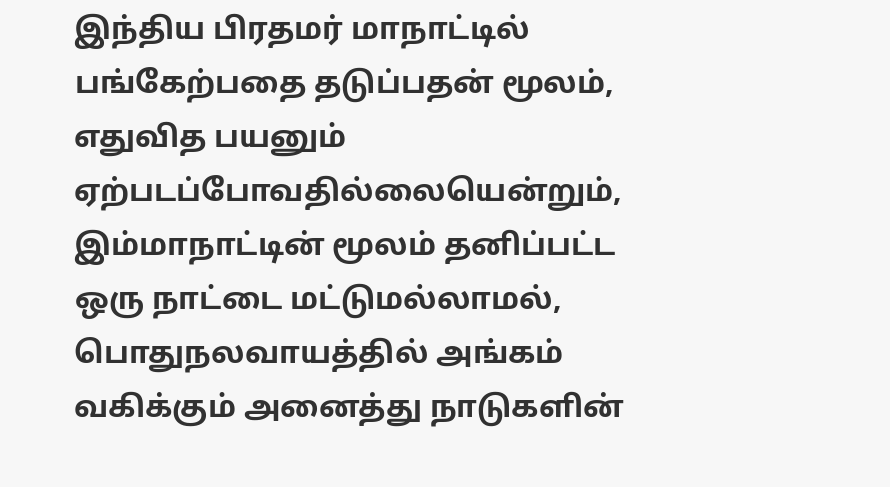இந்திய பிரதமர் மாநாட்டில் பங்கேற்பதை தடுப்பதன் மூலம், எதுவித பயனும் ஏற்படப்போவதில்லையென்றும், இம்மாநாட்டின் மூலம் தனிப்பட்ட ஒரு நாட்டை மட்டுமல்லாமல், பொதுநலவாயத்தில் அங்கம் வகிக்கும் அனைத்து நாடுகளின்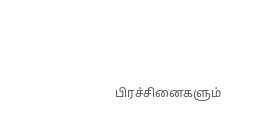பிரச்சினைகளும்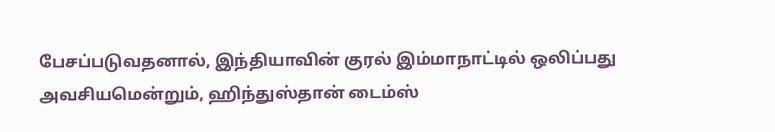பேசப்படுவதனால், இந்தியாவின் குரல் இம்மாநாட்டில் ஒலிப்பது அவசியமென்றும், ஹிந்துஸ்தான் டைம்ஸ்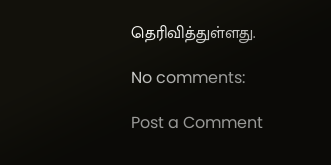தெரிவித்துள்ளது.

No comments:

Post a Comment